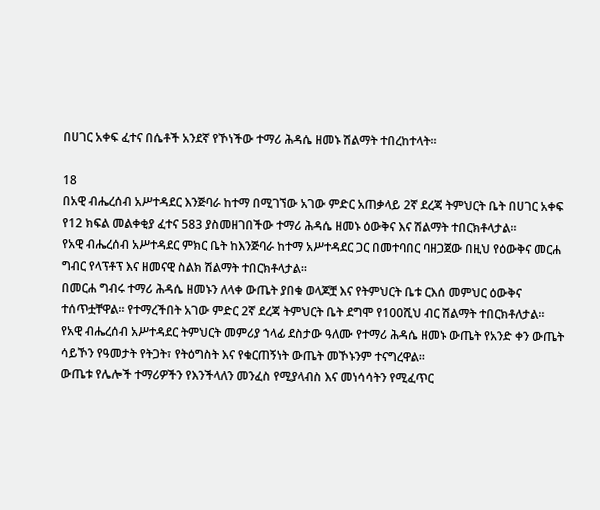በሀገር አቀፍ ፈተና በሴቶች አንደኛ የኾነችው ተማሪ ሕዳሴ ዘመኑ ሽልማት ተበረከተላት።

18
በአዊ ብሔረሰብ አሥተዳደር እንጅባራ ከተማ በሚገኘው አገው ምድር አጠቃላይ 2ኛ ደረጃ ትምህርት ቤት በሀገር አቀፍ የ12 ክፍል መልቀቂያ ፈተና 583 ያስመዘገበችው ተማሪ ሕዳሴ ዘመኑ ዕውቅና እና ሽልማት ተበርክቶላታል።
የአዊ ብሔረሰብ አሥተዳደር ምክር ቤት ከእንጅባራ ከተማ አሥተዳደር ጋር በመተባበር ባዘጋጀው በዚህ የዕውቅና መርሐ ግብር የላፕቶፕ እና ዘመናዊ ስልክ ሽልማት ተበርክቶላታል።
በመርሐ ግብሩ ተማሪ ሕዳሴ ዘመኑን ለላቀ ውጤት ያበቁ ወላጆቿ እና የትምህርት ቤቱ ርእሰ መምህር ዕውቅና ተሰጥቷቸዋል። የተማረችበት አገው ምድር 2ኛ ደረጃ ትምህርት ቤት ደግሞ የ100ሺህ ብር ሽልማት ተበርክቶለታል።
የአዊ ብሔረሰብ አሥተዳደር ትምህርት መምሪያ ኀላፊ ደስታው ዓለሙ የተማሪ ሕዳሴ ዘመኑ ውጤት የአንድ ቀን ውጤት ሳይኾን የዓመታት የትጋት፣ የትዕግስት እና የቁርጠኝነት ውጤት መኾኑንም ተናግረዋል።
ውጤቱ የሌሎች ተማሪዎችን የእንችላለን መንፈስ የሚያላብስ እና መነሳሳትን የሚፈጥር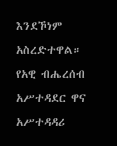እንደኾነም አስረድተዋል።
የአዊ ብሔረሰብ አሥተዳደር ዋና አሥተዳዳሪ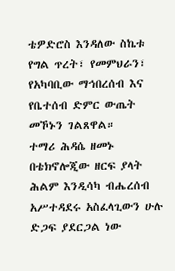ቴዎድሮስ እንዳለው ስኬቱ የግል ጥረት፣ የመምህራን፣ የአካባቢው ማኅበረሰብ እና የቤተሰብ ድምር ውጤት መኾኑን ገልጸዋል።
ተማሪ ሕዳሴ ዘመኑ በቴክኖሎጂው ዘርፍ ያላት ሕልም እንዲሳካ ብሔረሰብ አሥተዳደሩ አስፈላጊውን ሁሉ ድጋፍ ያደርጋል ነው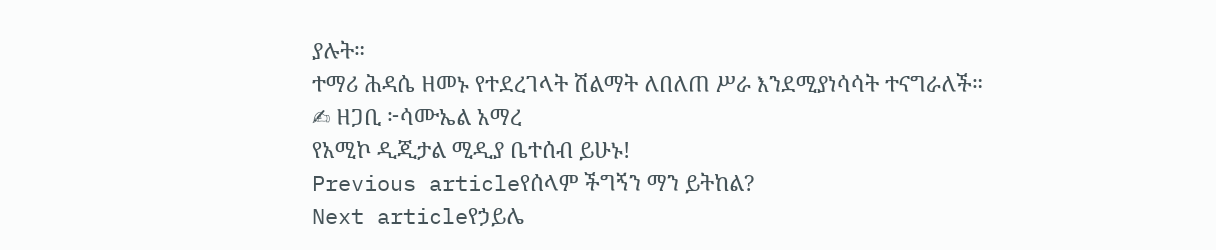ያሉት።
ተማሪ ሕዳሴ ዘመኑ የተደረገላት ሽልማት ለበለጠ ሥራ እንደሚያነሳሳት ተናግራለች።
✍ ዘጋቢ ፦ሳሙኤል አማረ
የአሚኮ ዲጂታል ሚዲያ ቤተሰብ ይሁኑ!
Previous articleየሰላም ችግኝን ማን ይትከል?
Next articleየኃይሌ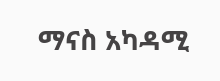ማናስ አካዳሚ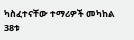ካስፈተናቸው ተማሪዎች መካከል 38ቱ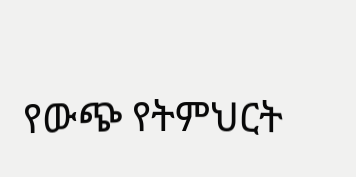የውጭ የትምህርት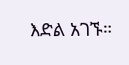እድል አገኙ።